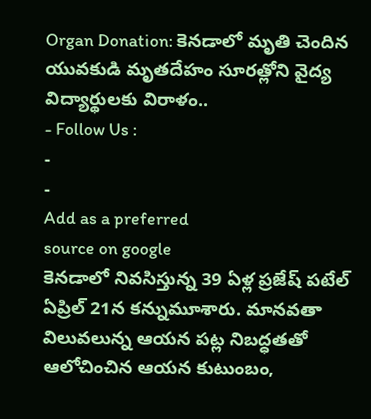Organ Donation: కెనడాలో మృతి చెందిన యువకుడి మృతదేహం సూరత్లోని వైద్య విద్యార్థులకు విరాళం..
- Follow Us :
-
-
Add as a preferred
source on google
కెనడాలో నివసిస్తున్న 39 ఏళ్ల ప్రజేష్ పటేల్ ఏప్రిల్ 21న కన్నుమూశారు. మానవతా విలువలున్న ఆయన పట్ల నిబద్ధతతో ఆలోచించిన ఆయన కుటుంబం,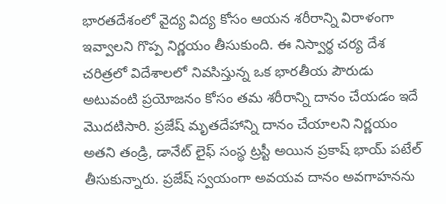భారతదేశంలో వైద్య విద్య కోసం ఆయన శరీరాన్ని విరాళంగా ఇవ్వాలని గొప్ప నిర్ణయం తీసుకుంది. ఈ నిస్వార్థ చర్య దేశ చరిత్రలో విదేశాలలో నివసిస్తున్న ఒక భారతీయ పౌరుడు అటువంటి ప్రయోజనం కోసం తమ శరీరాన్ని దానం చేయడం ఇదే మొదటిసారి. ప్రజేష్ మృతదేహాన్ని దానం చేయాలని నిర్ణయం అతని తండ్రి, డానేట్ లైఫ్ సంస్థ ట్రస్టీ అయిన ప్రకాష్ భాయ్ పటేల్ తీసుకున్నారు. ప్రజేష్ స్వయంగా అవయవ దానం అవగాహనను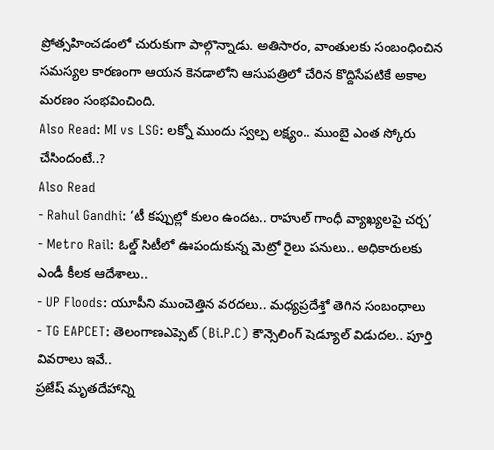ప్రోత్సహించడంలో చురుకుగా పాల్గొన్నాడు. అతిసారం, వాంతులకు సంబంధించిన సమస్యల కారణంగా ఆయన కెనడాలోని ఆసుపత్రిలో చేరిన కొద్దిసేపటికే అకాల మరణం సంభవించింది.
Also Read: MI vs LSG: లక్నో ముందు స్వల్ప లక్ష్యం.. ముంబై ఎంత స్కోరు చేసిందంటే..?
Also Read
- Rahul Gandhi: ‘టీ కప్పుల్లో కులం ఉందట.. రాహుల్ గాంధీ వ్యాఖ్యలపై చర్చ’
- Metro Rail: ఓల్డ్ సిటీలో ఊపందుకున్న మెట్రో రైలు పనులు.. అధికారులకు ఎండీ కీలక ఆదేశాలు..
- UP Floods: యూపీని ముంచెత్తిన వరదలు.. మధ్యప్రదేశ్తో తెగిన సంబంధాలు
- TG EAPCET: తెలంగాణఎప్సెట్ (Bi.P.C) కౌన్సెలింగ్ షెడ్యూల్ విడుదల.. పూర్తి వివరాలు ఇవే..
ప్రజేష్ మృతదేహాన్ని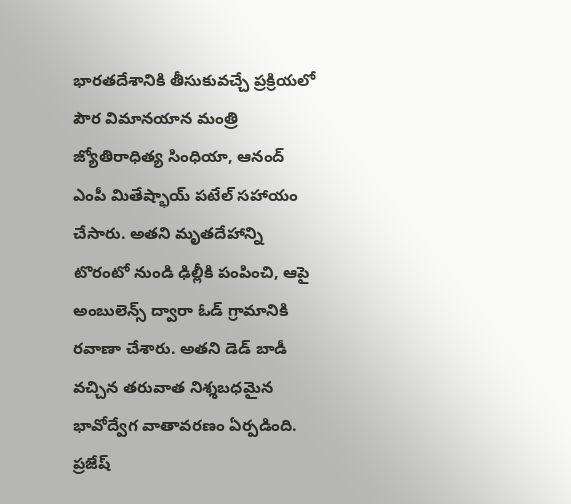భారతదేశానికి తీసుకువచ్చే ప్రక్రియలో పౌర విమానయాన మంత్రి జ్యోతిరాధిత్య సింధియా, ఆనంద్ ఎంపీ మితేష్భాయ్ పటేల్ సహాయం చేసారు. అతని మృతదేహాన్ని టొరంటో నుండి ఢిల్లీకి పంపించి, ఆపై అంబులెన్స్ ద్వారా ఓడ్ గ్రామానికి రవాణా చేశారు. అతని డెడ్ బాడీ వచ్చిన తరువాత నిశ్శబధమైన భావోద్వేగ వాతావరణం ఏర్పడింది.
ప్రజేష్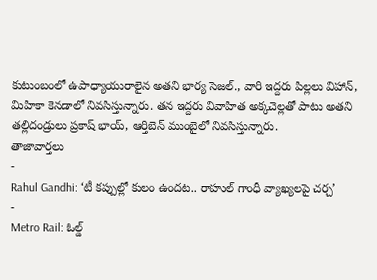కుటుంబంలో ఉపాధ్యాయురాలైన అతని భార్య సెజల్., వారి ఇద్దరు పిల్లలు విహాన్, మిహికా కెనడాలో నివసిస్తున్నారు. తన ఇద్దరు వివాహిత అక్కచెల్లతో పాటు అతని తల్లిదండ్రులు ప్రకాష్ భాయ్, ఆర్తిబెన్ ముంబైలో నివసిస్తున్నారు.
తాజావార్తలు
-
Rahul Gandhi: ‘టీ కప్పుల్లో కులం ఉందట.. రాహుల్ గాంధీ వ్యాఖ్యలపై చర్చ’
-
Metro Rail: ఓల్డ్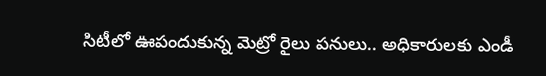సిటీలో ఊపందుకున్న మెట్రో రైలు పనులు.. అధికారులకు ఎండీ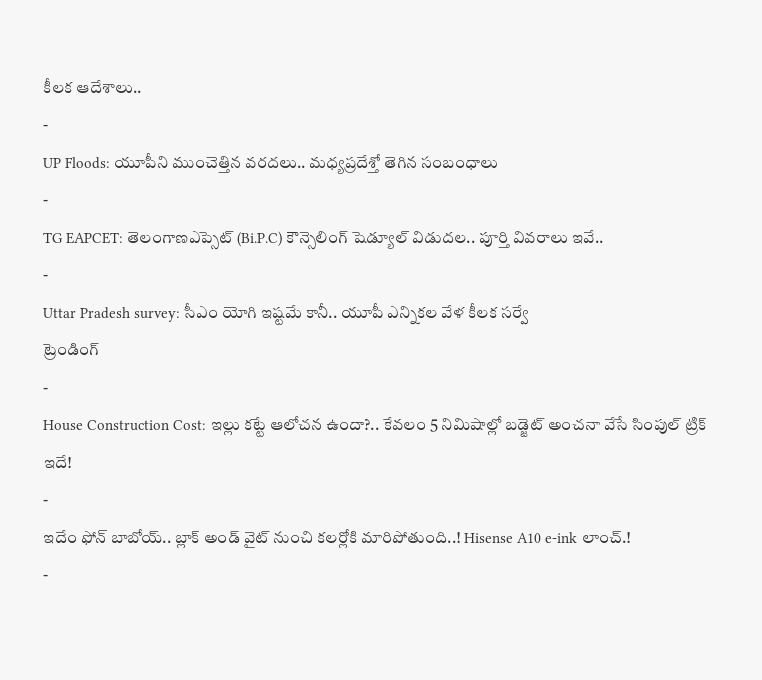కీలక ఆదేశాలు..
-
UP Floods: యూపీని ముంచెత్తిన వరదలు.. మధ్యప్రదేశ్తో తెగిన సంబంధాలు
-
TG EAPCET: తెలంగాణఎప్సెట్ (Bi.P.C) కౌన్సెలింగ్ షెడ్యూల్ విడుదల.. పూర్తి వివరాలు ఇవే..
-
Uttar Pradesh survey: సీఎం యోగి ఇష్టమే కానీ.. యూపీ ఎన్నికల వేళ కీలక సర్వే
ట్రెండింగ్
-
House Construction Cost: ఇల్లు కట్టే ఆలోచన ఉందా?.. కేవలం 5 నిమిషాల్లో బడ్జెట్ అంచనా వేసే సింపుల్ ట్రిక్ ఇదే!
-
ఇదేం ఫోన్ బాబోయ్.. బ్లాక్ అండ్ వైట్ నుంచి కలర్లోకి మారిపోతుంది..! Hisense A10 e-ink లాంచ్.!
-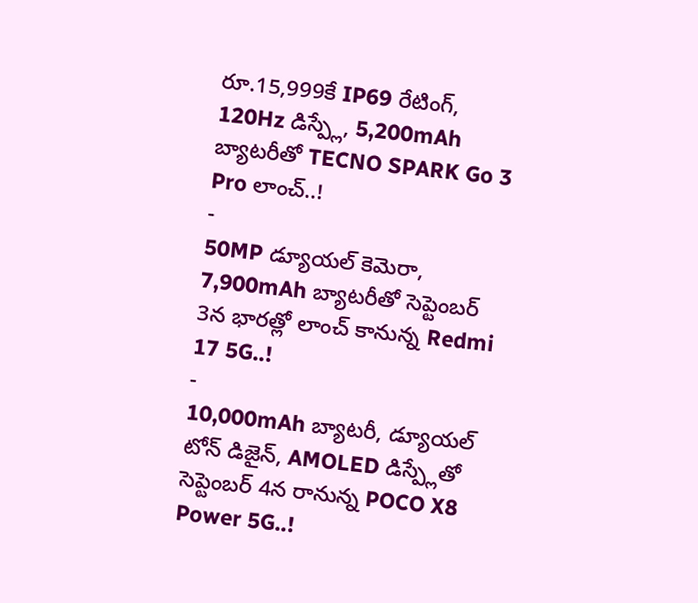రూ.15,999కే IP69 రేటింగ్, 120Hz డిస్ప్లే, 5,200mAh బ్యాటరీతో TECNO SPARK Go 3 Pro లాంచ్..!
-
50MP డ్యూయల్ కెమెరా, 7,900mAh బ్యాటరీతో సెప్టెంబర్ 3న భారత్లో లాంచ్ కానున్న Redmi 17 5G..!
-
10,000mAh బ్యాటరీ, డ్యూయల్ టోన్ డిజైన్, AMOLED డిస్ప్లేతో సెప్టెంబర్ 4న రానున్న POCO X8 Power 5G..!